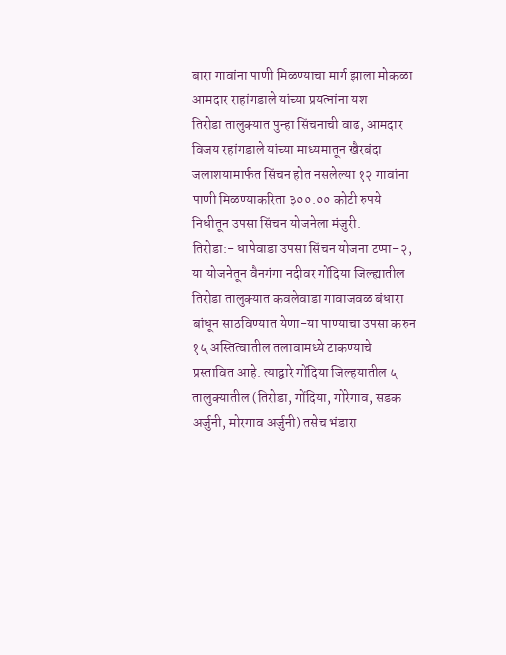बारा गावांना पाणी मिळण्याचा मार्ग झाला मोकळा आमदार राहांगडाले यांच्या प्रयत्नांना यश
तिरोडा तालुक्यात पुन्हा सिंचनाची वाढ, आमदार विजय रहांगडाले यांच्या माध्यमातून खैरबंदा जलाशयामार्फत सिंचन होत नसलेल्या १२ गावांना पाणी मिळण्याकरिता ३००.०० कोटी रुपये निधीतून उपसा सिंचन योजनेला मंजुरी.
तिरोडा:- धापेवाडा उपसा सिंचन योजना टप्पा-२, या योजनेतून वैनगंगा नदीवर गोंदिया जिल्ह्यातील तिरोडा तालुक्यात कवलेवाडा गावाजवळ बंधारा बांधून साठविण्यात येणा-या पाण्याचा उपसा करुन १५ अस्तित्वातील तलावामध्ये टाकण्याचे प्रस्तावित आहे. त्याद्वारे गोंदिया जिल्हयातील ५ तालुक्यातील (तिरोडा, गोंदिया, गोरेगाव, सडक अर्जुनी, मोरगाव अर्जुनी) तसेच भंडारा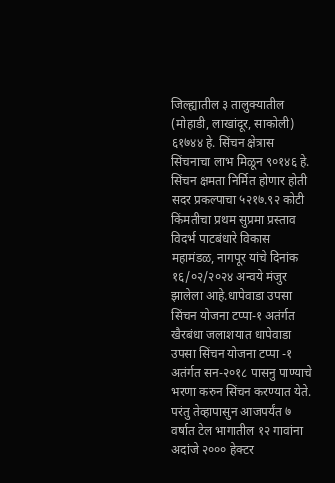जिल्ह्यातील ३ तालुक्यातील (मोहाडी, लाखांदूर, साकोली) ६१७४४ हे. सिंचन क्षेत्रास सिंचनाचा लाभ मिळून ९०१४६ हे. सिंचन क्षमता निर्मित होणार होती सदर प्रकल्पाचा ५२१७.९२ कोटी किंमतीचा प्रथम सुप्रमा प्रस्ताव विदर्भ पाटबंधारे विकास महामंडळ, नागपूर यांचे दिनांक १६/०२/२०२४ अन्वये मंजुर झालेला आहे.धापेवाडा उपसा सिंचन योजना टप्पा-१ अतंर्गत खैरबंधा जलाशयात धापेवाडा उपसा सिंचन योजना टप्पा -१ अतंर्गत सन-२०१८ पासनु पाण्याचे भरणा करुन सिंचन करण्यात येते. परंतु तेव्हापासुन आजपर्यंत ७ वर्षात टेल भागातील १२ गावांना अदांजे २००० हेक्टर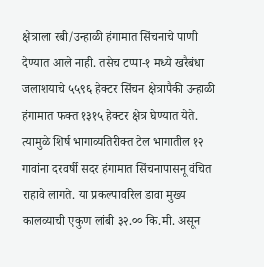क्षेत्राला रबी/उन्हाळी हंगामात सिंचनाचे पाणी देण्यात आले नाही. तसेच टप्पा-१ मध्ये खरैबंधा जलाशयाचे ५५९६ हेक्टर सिंचन क्षेत्रापैकी उन्हाळी हंगामात फक्त १३१५ हेक्टर क्षेत्र घेण्यात येते. त्यामुळे शिर्ष भागाव्यतिरीक्त टेल भागातील १२ गावांना दरवर्षी सदर हंगामात सिंचनापासनू वंचित राहावे लागते. या प्रकल्पावरिल डावा मुख्य कालव्याची एकुण लांबी ३२.०० कि.मी. असून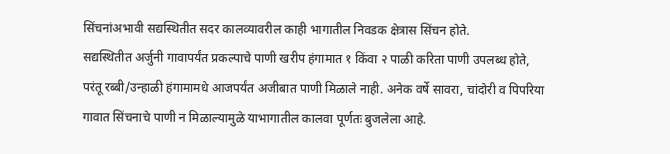सिंचनांअभावी सद्यस्थितीत सदर कालव्यावरील काही भागातील निवडक क्षेत्रास सिंचन होते.
सद्यस्थितीत अर्जुनी गावापर्यंत प्रकल्पाचे पाणी खरीप हंगामात १ किंवा २ पाळी करिता पाणी उपलब्ध होते, परंतू रब्बी/उन्हाळी हंगामामधे आजपर्यंत अजीबात पाणी मिळाले नाही. अनेक वर्षे सावरा, चांदोरी व पिपरिया गावात सिंचनाचे पाणी न मिळाल्यामुळे याभागातील कालवा पूर्णतः बुजलेला आहे.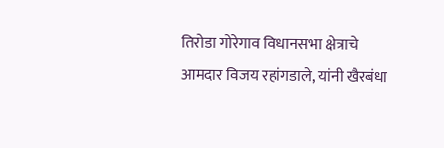तिरोडा गोरेगाव विधानसभा क्षेत्राचे आमदार विजय रहांगडाले, यांनी खैरबंधा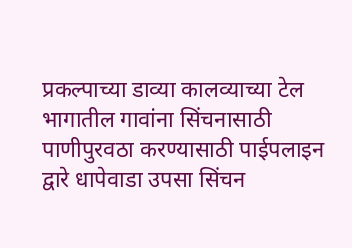प्रकल्पाच्या डाव्या कालव्याच्या टेल भागातील गावांना सिंचनासाठी पाणीपुरवठा करण्यासाठी पाईपलाइन द्वारे धापेवाडा उपसा सिंचन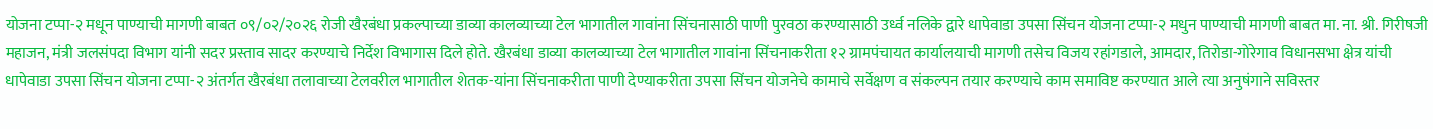योजना टप्पा-२ मधून पाण्याची मागणी बाबत ०९/०२/२०२६ रोजी खैरबंधा प्रकल्पाच्या डाव्या कालव्याच्या टेल भागातील गावांना सिंचनासाठी पाणी पुरवठा करण्यासाठी उर्ध्व नलिके द्वारे धापेवाडा उपसा सिंचन योजना टप्पा-२ मधुन पाण्याची मागणी बाबत मा. ना. श्री. गिरीषजी महाजन, मंत्री जलसंपदा विभाग यांनी सदर प्रस्ताव सादर करण्याचे निर्देश विभागास दिले होते. खैरबंधा डाव्या कालव्याच्या टेल भागातील गावांना सिंचनाकरीता १२ ग्रामपंचायत कार्यालयाची मागणी तसेच विजय रहांगडाले, आमदार, तिरोडा-गोरेगाव विधानसभा क्षेत्र यांची धापेवाडा उपसा सिंचन योजना टप्पा-२ अंतर्गत खैरबंधा तलावाच्या टेलवरील भागातील शेतक-यांना सिंचनाकरीता पाणी देण्याकरीता उपसा सिंचन योजनेचे कामाचे सर्वेक्षण व संकल्पन तयार करण्याचे काम समाविष्ट करण्यात आले त्या अनुषंगाने सविस्तर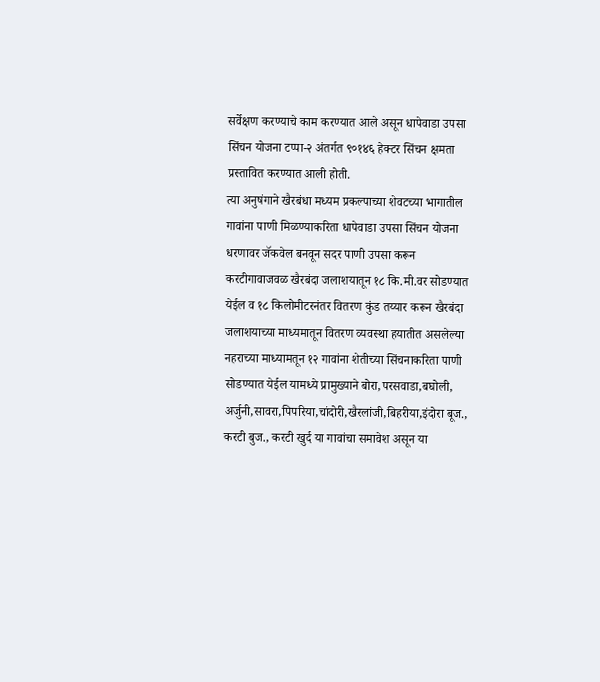सर्वेक्षण करण्याचे काम करण्यात आले असून धापेवाडा उपसा सिंचन योजना टप्पा-२ अंतर्गत ९०१४६ हेक्टर सिंचन क्षमता प्रस्तावित करण्यात आली होती.
त्या अनुषंगाने खैरबंधा मध्यम प्रकल्पाच्या शेवटच्या भागातील गावांना पाणी मिळण्याकरिता धापेवाडा उपसा सिंचन योजना धरणावर जॅकवेल बनवून सदर पाणी उपसा करून करटीगावाजवळ खैरबंदा जलाशयातून १८ कि.मी.वर सोडण्यात येईल व १८ किलोमीटरनंतर वितरण कुंड तय्यार करून खैरबंदा जलाशयाच्या माध्यमातून वितरण व्यवस्था हयातीत असलेल्या नहराच्या माध्यामतून १२ गावांना शेतीच्या सिंचनाकरिता पाणी सोडण्यात येईल यामध्ये प्रामुख्याने बोरा,परसवाडा,बघोली, अर्जुनी,सावरा,पिपरिया,चांदोरी,खैरलांजी,बिहरीया,इंदोरा बूज., करटी बुज., करटी खुर्द या गावांचा समावेश असून या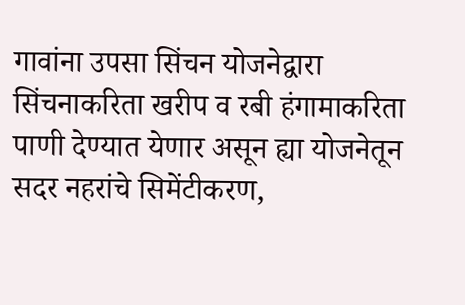गावांना उपसा सिंचन योजनेद्वारा सिंचनाकरिता खरीप व रबी हंगामाकरिता पाणी देण्यात येणार असून ह्या योजनेतून सदर नहरांचे सिमेंटीकरण,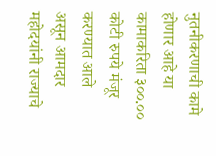नुतनीकरणाची कामे होणार आहे या कामाकरिता ३००.०० कोटी रुपये मंजूर करण्यात आले असून आमदार महोदयांनी राज्याचे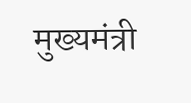मुख्यमंत्री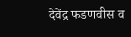देवेंद्र फडणवीस व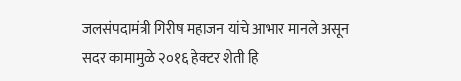जलसंपदामंत्री गिरीष महाजन यांचे आभार मानले असून सदर कामामुळे २०१६ हेक्टर शेती हि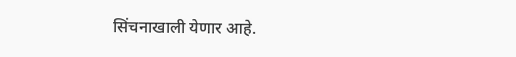सिंचनाखाली येणार आहे.